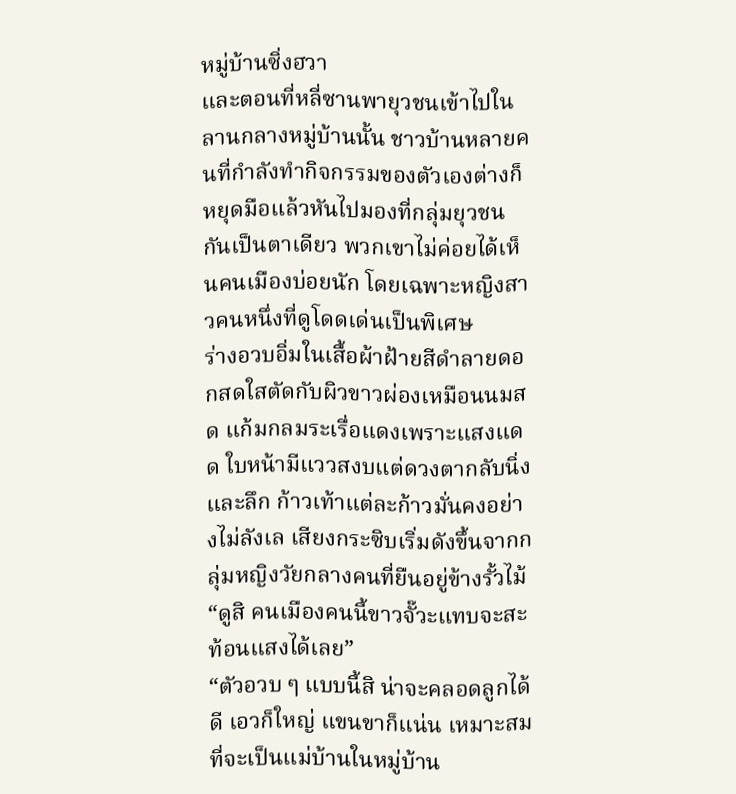หมู่บ้านซิ่งฮวา
และตอนที่หลี่ซานพายุวชนเข้าไปในลานกลางหมู่บ้านนั้น ชาวบ้านหลายคนที่กำลังทำกิจกรรมของตัวเองต่างก็หยุดมือแล้วหันไปมองที่กลุ่มยุวชนกันเป็นตาเดียว พวกเขาไม่ค่อยได้เห็นคนเมืองบ่อยนัก โดยเฉพาะหญิงสาวคนหนึ่งที่ดูโดดเด่นเป็นพิเศษ
ร่างอวบอิ่มในเสื้อผ้าฝ้ายสีดำลายดอกสดใสตัดกับผิวขาวผ่องเหมือนนมสด แก้มกลมระเรื่อแดงเพราะแสงแดด ใบหน้ามีแววสงบแต่ดวงตากลับนิ่งและลึก ก้าวเท้าแต่ละก้าวมั่นคงอย่างไม่ลังเล เสียงกระซิบเริ่มดังขึ้นจากกลุ่มหญิงวัยกลางคนที่ยืนอยู่ข้างรั้วไม้
“ดูสิ คนเมืองคนนี้ขาวจั๊วะแทบจะสะท้อนแสงได้เลย”
“ตัวอวบ ๆ แบบนี้สิ น่าจะคลอดลูกได้ดี เอวก็ใหญ่ แขนขาก็แน่น เหมาะสมที่จะเป็นแม่บ้านในหมู่บ้าน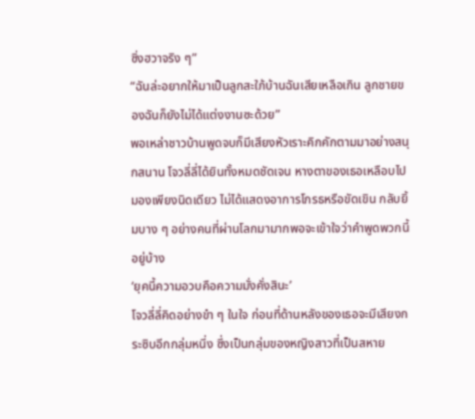ซิ่งฮวาจริง ๆ”
“ฉันล่ะอยากให้มาเป็นลูกสะใภ้บ้านฉันเสียเหลือเกิน ลูกชายของฉันก็ยังไม่ได้แต่งงานซะด้วย”
พอเหล่าชาวบ้านพูดจบก็มีเสียงหัวเราะคิกคักตามมาอย่างสนุกสนาน โจวลี่ลี่ได้ยินทั้งหมดชัดเจน หางตาของเธอเหลือบไปมองเพียงนิดเดียว ไม่ได้แสดงอาการโกรธหรือขัดเขิน กลับยิ้มบาง ๆ อย่างคนที่ผ่านโลกมามากพอจะเข้าใจว่าคำพูดพวกนี้อยู่บ้าง
‘ยุคนี้ความอวบคือความมั่งคั่งสินะ’
โจวลี่ลี่คิดอย่างขำ ๆ ในใจ ก่อนที่ด้านหลังของเธอจะมีเสียงกระซิบอีกกลุ่มหนึ่ง ซึ่งเป็นกลุ่มของหญิงสาวที่เป็นสหาย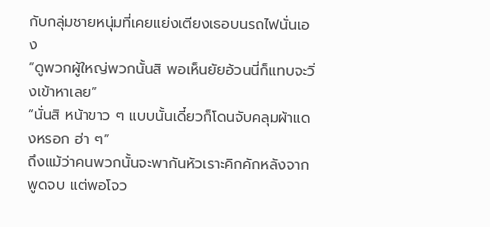กับกลุ่มชายหนุ่มที่เคยแย่งเตียงเธอบนรถไฟนั่นเอง
“ดูพวกผู้ใหญ่พวกนั้นสิ พอเห็นยัยอ้วนนี่ก็แทบจะวิ่งเข้าหาเลย”
“นั่นสิ หน้าขาว ๆ แบบนั้นเดี๋ยวก็โดนจับคลุมผ้าแดงหรอก ฮ่า ๆ”
ถึงแม้ว่าคนพวกนั้นจะพากันหัวเราะคิกคักหลังจากพูดจบ แต่พอโจว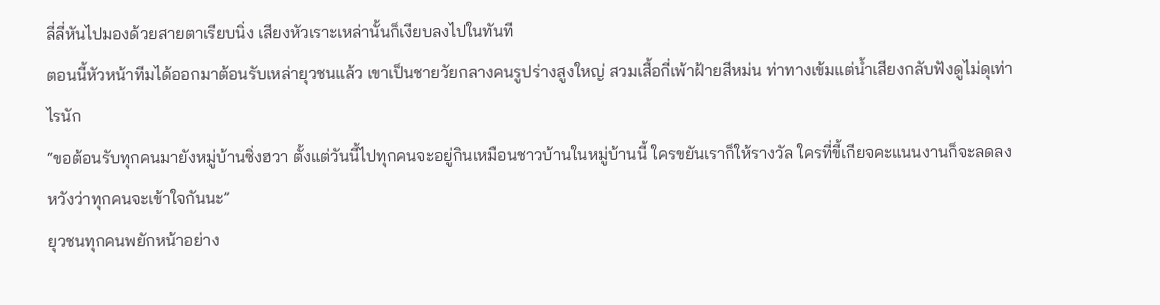ลี่ลี่หันไปมองด้วยสายตาเรียบนิ่ง เสียงหัวเราะเหล่านั้นก็เงียบลงไปในทันที
ตอนนี้หัวหน้าทีมได้ออกมาต้อนรับเหล่ายุวชนแล้ว เขาเป็นชายวัยกลางคนรูปร่างสูงใหญ่ สวมเสื้อกี่เพ้าฝ้ายสีหม่น ท่าทางเข้มแต่น้ำเสียงกลับฟังดูไม่ดุเท่าไรนัก
“ขอต้อนรับทุกคนมายังหมู่บ้านซิ่งฮวา ตั้งแต่วันนี้ไปทุกคนจะอยู่กินเหมือนชาวบ้านในหมู่บ้านนี้ ใครขยันเราก็ให้รางวัล ใครที่ขี้เกียจคะแนนงานก็จะลดลง หวังว่าทุกคนจะเข้าใจกันนะ”
ยุวชนทุกคนพยักหน้าอย่าง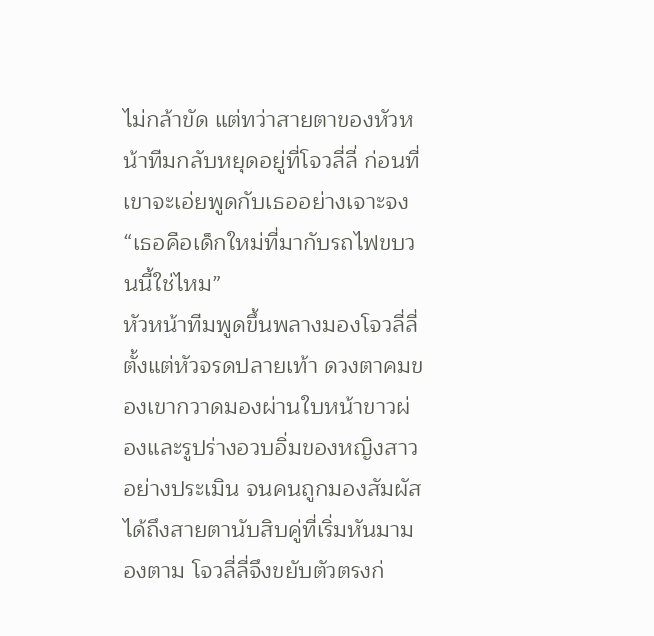ไม่กล้าขัด แต่ทว่าสายตาของหัวหน้าทีมกลับหยุดอยู่ที่โจวลี่ลี่ ก่อนที่เขาจะเอ่ยพูดกับเธออย่างเจาะจง
“เธอคือเด็กใหม่ที่มากับรถไฟขบวนนี้ใช่ไหม”
หัวหน้าทีมพูดขึ้นพลางมองโจวลี่ลี่ตั้งแต่หัวจรดปลายเท้า ดวงตาคมของเขากวาดมองผ่านใบหน้าขาวผ่องและรูปร่างอวบอิ่มของหญิงสาวอย่างประเมิน จนคนถูกมองสัมผัสได้ถึงสายตานับสิบคู่ที่เริ่มหันมามองตาม โจวลี่ลี่จึงขยับตัวตรงก่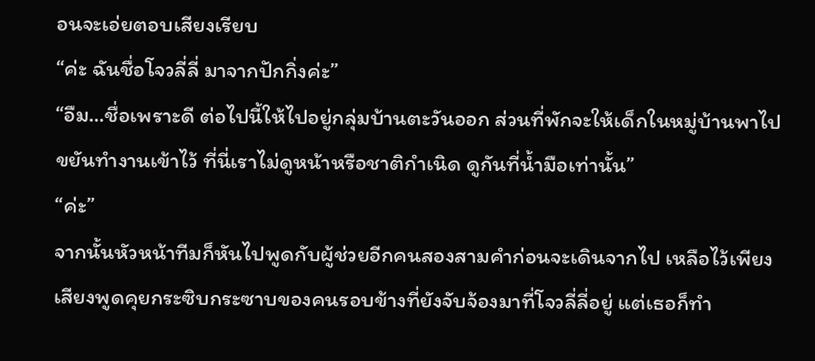อนจะเอ่ยตอบเสียงเรียบ
“ค่ะ ฉันชื่อโจวลี่ลี่ มาจากปักกิ่งค่ะ”
“อืม…ชื่อเพราะดี ต่อไปนี้ให้ไปอยู่กลุ่มบ้านตะวันออก ส่วนที่พักจะให้เด็กในหมู่บ้านพาไป ขยันทำงานเข้าไว้ ที่นี่เราไม่ดูหน้าหรือชาติกำเนิด ดูกันที่น้ำมือเท่านั้น”
“ค่ะ”
จากนั้นหัวหน้าทีมก็หันไปพูดกับผู้ช่วยอีกคนสองสามคำก่อนจะเดินจากไป เหลือไว้เพียงเสียงพูดคุยกระซิบกระซาบของคนรอบข้างที่ยังจับจ้องมาที่โจวลี่ลี่อยู่ แต่เธอก็ทำ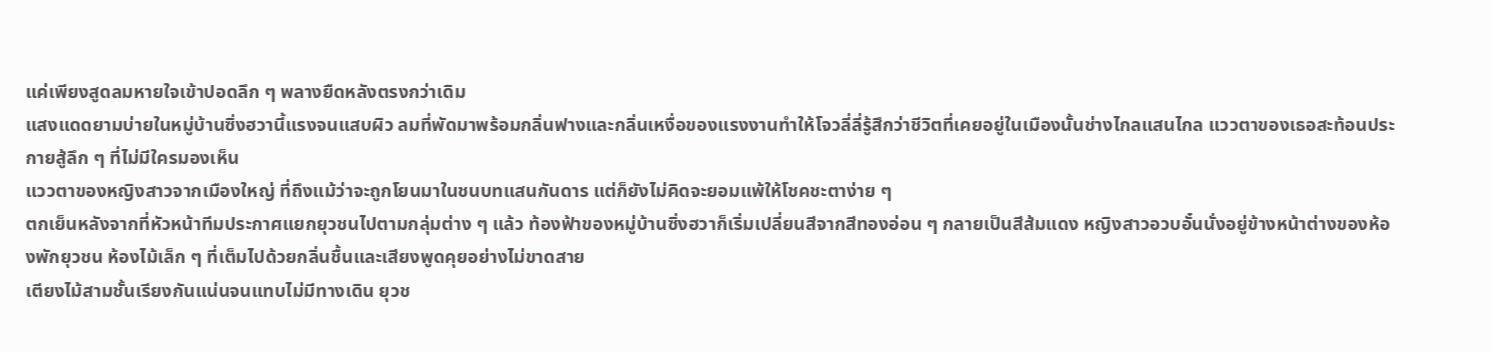แค่เพียงสูดลมหายใจเข้าปอดลึก ๆ พลางยืดหลังตรงกว่าเดิม
แสงแดดยามบ่ายในหมู่บ้านซิ่งฮวานี้แรงจนแสบผิว ลมที่พัดมาพร้อมกลิ่นฟางและกลิ่นเหงื่อของแรงงานทำให้โจวลี่ลี่รู้สึกว่าชีวิตที่เคยอยู่ในเมืองนั้นช่างไกลแสนไกล แววตาของเธอสะท้อนประกายสู้ลึก ๆ ที่ไม่มีใครมองเห็น
แววตาของหญิงสาวจากเมืองใหญ่ ที่ถึงแม้ว่าจะถูกโยนมาในชนบทแสนกันดาร แต่ก็ยังไม่คิดจะยอมแพ้ให้โชคชะตาง่าย ๆ
ตกเย็นหลังจากที่หัวหน้าทีมประกาศแยกยุวชนไปตามกลุ่มต่าง ๆ แล้ว ท้องฟ้าของหมู่บ้านซิ่งฮวาก็เริ่มเปลี่ยนสีจากสีทองอ่อน ๆ กลายเป็นสีส้มแดง หญิงสาวอวบอั๋นนั่งอยู่ข้างหน้าต่างของห้องพักยุวชน ห้องไม้เล็ก ๆ ที่เต็มไปด้วยกลิ่นชื้นและเสียงพูดคุยอย่างไม่ขาดสาย
เตียงไม้สามชั้นเรียงกันแน่นจนแทบไม่มีทางเดิน ยุวช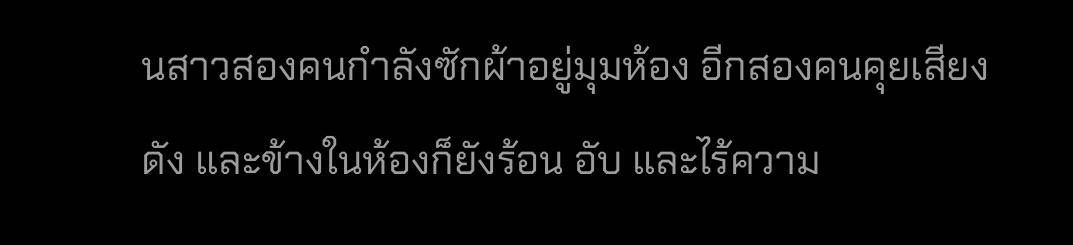นสาวสองคนกำลังซักผ้าอยู่มุมห้อง อีกสองคนคุยเสียงดัง และข้างในห้องก็ยังร้อน อับ และไร้ความ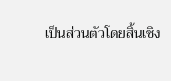เป็นส่วนตัวโดยสิ้นเชิง